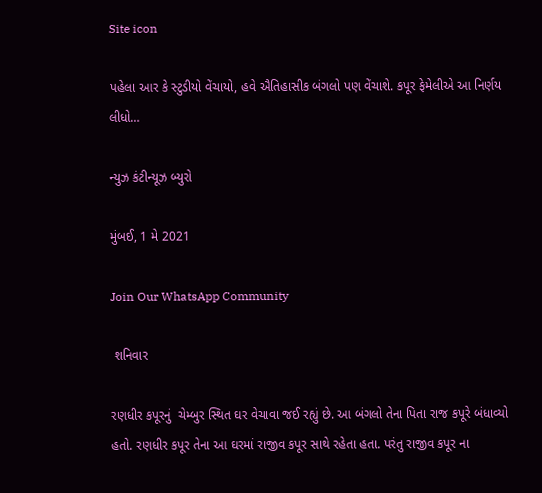Site icon

પહેલા આર કે સ્ટુડીયો વેંચાયો, હવે ઐતિહાસીક બંગલો પણ વેંચાશે. કપૂર ફેમેલીએ આ નિર્ણય લીધો…

ન્યુઝ કંટીન્યૂઝ બ્યુરો

મુંબઈ, 1 મે 2021

Join Our WhatsApp Community

 શનિવાર

રણધીર કપૂરનું  ચેમ્બુર સ્થિત ઘર વેચાવા જઈ રહ્યું છે. આ બંગલો તેના પિતા રાજ કપૂરે બંધાવ્યો હતો. રણધીર કપૂર તેના આ ઘરમાં રાજીવ કપૂર સાથે રહેતા હતા. પરંતુ રાજીવ કપૂર ના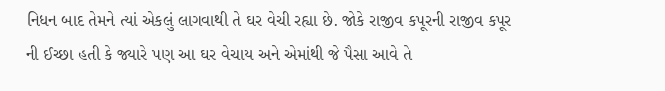નિધન બાદ તેમને ત્યાં એકલું લાગવાથી તે ઘર વેચી રહ્યા છે. જોકે રાજીવ કપૂરની રાજીવ કપૂર ની ઈચ્છા હતી કે જ્યારે પણ આ ઘર વેચાય અને એમાંથી જે પૈસા આવે તે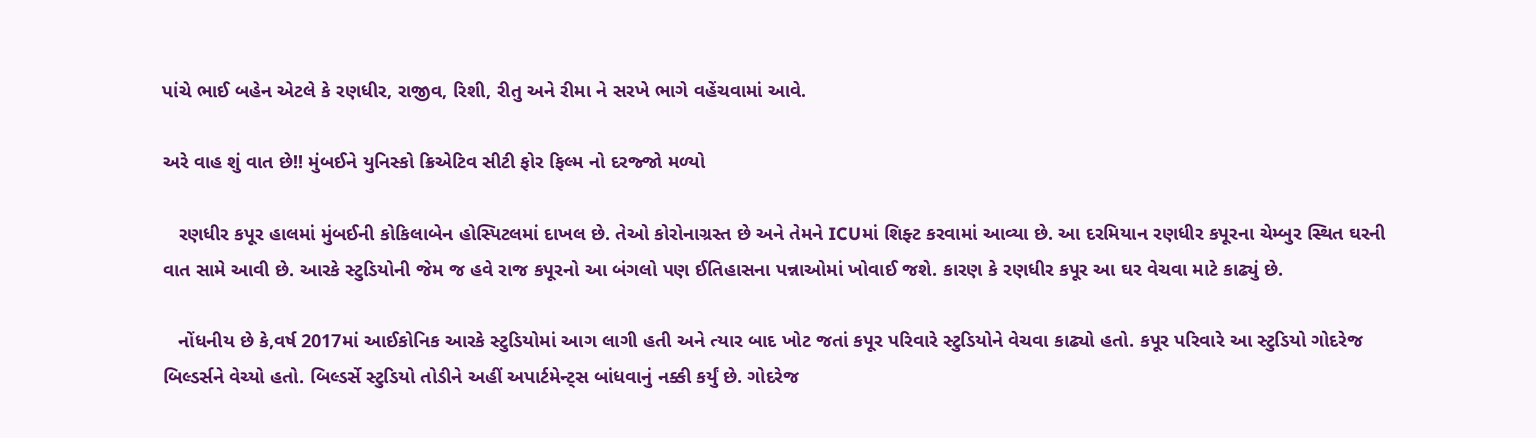પાંચે ભાઈ બહેન એટલે કે રણધીર, રાજીવ, રિશી, રીતુ અને રીમા ને સરખે ભાગે વહેંચવામાં આવે.

અરે વાહ શું વાત છે!! મુંબઈને યુનિસ્કો ક્રિએટિવ સીટી ફોર ફિલ્મ નો દરજ્જો મળ્યો

   રણધીર કપૂર હાલમાં મુંબઈની કોકિલાબેન હોસ્પિટલમાં દાખલ છે. તેઓ કોરોનાગ્રસ્ત છે અને તેમને ICUમાં શિફ્ટ કરવામાં આવ્યા છે. આ દરમિયાન રણધીર કપૂરના ચેમ્બુર સ્થિત ઘરની વાત સામે આવી છે. આરકે સ્ટુડિયોની જેમ જ હવે રાજ કપૂરનો આ બંગલો પણ ઈતિહાસના પન્નાઓમાં ખોવાઈ જશે. કારણ કે રણધીર કપૂર આ ઘર વેચવા માટે કાઢ્યું છે.

   નોંધનીય છે કે,વર્ષ 2017માં આઈકોનિક આરકે સ્ટુડિયોમાં આગ લાગી હતી અને ત્યાર બાદ ખોટ જતાં કપૂર પરિવારે સ્ટુડિયોને વેચવા કાઢ્યો હતો. કપૂર પરિવારે આ સ્ટુડિયો ગોદરેજ બિલ્ડર્સને વેચ્યો હતો. બિલ્ડર્સે સ્ટુડિયો તોડીને અહીં અપાર્ટમેન્ટ્સ બાંધવાનું નક્કી કર્યું છે. ગોદરેજ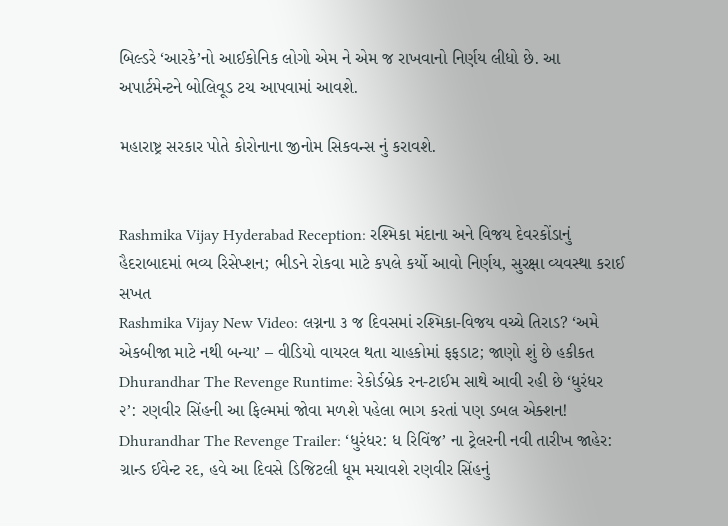બિલ્ડરે ‘આરકે’નો આઈકોનિક લોગો એમ ને એમ જ રાખવાનો નિર્ણય લીધો છે. આ અપાર્ટમેન્ટને બોલિવૂડ ટચ આપવામાં આવશે.

મહારાષ્ટ્ર સરકાર પોતે કોરોનાના જીનોમ સિકવન્સ નું કરાવશે.


Rashmika Vijay Hyderabad Reception: રશ્મિકા મંદાના અને વિજય દેવરકોંડાનું હૈદરાબાદમાં ભવ્ય રિસેપ્શન; ભીડને રોકવા માટે કપલે કર્યો આવો નિર્ણય, સુરક્ષા વ્યવસ્થા કરાઈ સખત
Rashmika Vijay New Video: લગ્નના ૩ જ દિવસમાં રશ્મિકા-વિજય વચ્ચે તિરાડ? ‘અમે એકબીજા માટે નથી બન્યા’ – વીડિયો વાયરલ થતા ચાહકોમાં ફફડાટ; જાણો શું છે હકીકત
Dhurandhar The Revenge Runtime: રેકોર્ડબ્રેક રન-ટાઈમ સાથે આવી રહી છે ‘ધુરંધર ૨’: રણવીર સિંહની આ ફિલ્મમાં જોવા મળશે પહેલા ભાગ કરતાં પણ ડબલ એક્શન!
Dhurandhar The Revenge Trailer: ‘ધુરંધર: ધ રિવિંજ’ ના ટ્રેલરની નવી તારીખ જાહેર: ગ્રાન્ડ ઈવેન્ટ રદ, હવે આ દિવસે ડિજિટલી ધૂમ મચાવશે રણવીર સિંહનું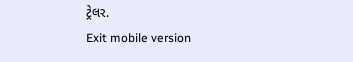ટ્રેલર.
Exit mobile version